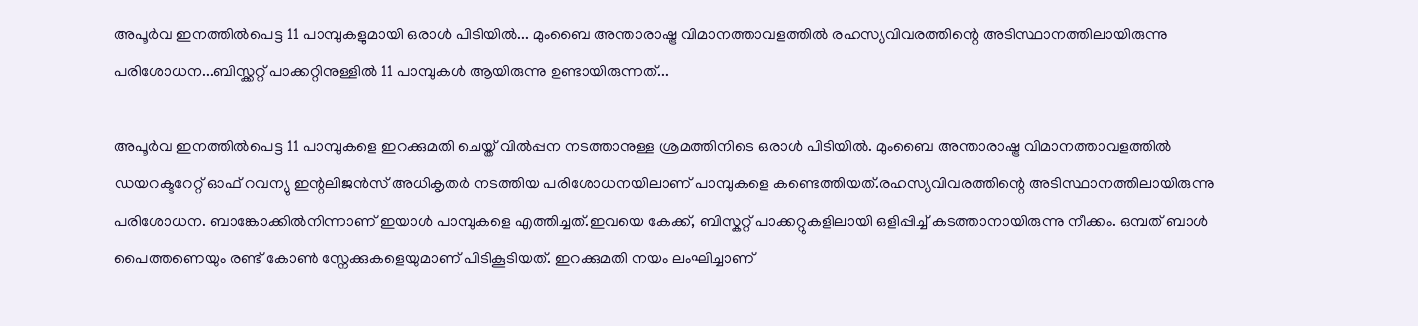അപൂർവ ഇനത്തിൽപെട്ട 11 പാമ്പുകളുമായി ഒരാൾ പിടിയിൽ... മുംബൈ അന്താരാഷ്ട്ര വിമാനത്താവളത്തിൽ രഹസ്യവിവരത്തിന്റെ അടിസ്ഥാനത്തിലായിരുന്നു പരിശോധന...ബിസ്ക്കറ്റ് പാക്കറ്റിനുള്ളിൽ 11 പാമ്പുകൾ ആയിരുന്നു ഉണ്ടായിരുന്നത്...

അപൂർവ ഇനത്തിൽപെട്ട 11 പാമ്പുകളെ ഇറക്കുമതി ചെയ്ത് വിൽപ്പന നടത്താനുള്ള ശ്രമത്തിനിടെ ഒരാൾ പിടിയിൽ. മുംബൈ അന്താരാഷ്ട്ര വിമാനത്താവളത്തിൽ ഡയറക്ടറേറ്റ് ഓഫ് റവന്യു ഇന്റലിജൻസ് അധികൃതർ നടത്തിയ പരിശോധനയിലാണ് പാമ്പുകളെ കണ്ടെത്തിയത്.രഹസ്യവിവരത്തിന്റെ അടിസ്ഥാനത്തിലായിരുന്നു പരിശോധന. ബാങ്കോക്കിൽനിന്നാണ് ഇയാൾ പാമ്പുകളെ എത്തിച്ചത്.ഇവയെ കേക്ക്, ബിസ്കറ്റ് പാക്കറ്റുകളിലായി ഒളിപ്പിച്ച് കടത്താനായിരുന്നു നീക്കം. ഒമ്പത് ബാൾ പൈത്തണെയും രണ്ട് കോൺ സ്നേക്കുകളെയുമാണ് പിടികൂടിയത്. ഇറക്കുമതി നയം ലംഘിച്ചാണ്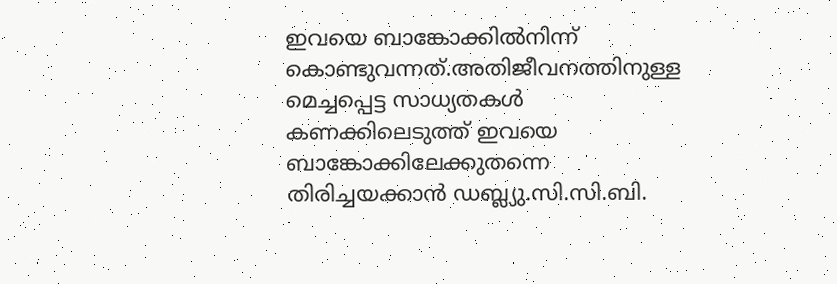ഇവയെ ബാങ്കോക്കിൽനിന്ന് കൊണ്ടുവന്നത്.അതിജീവനത്തിനുള്ള മെച്ചപ്പെട്ട സാധ്യതകൾ കണക്കിലെടുത്ത് ഇവയെ ബാങ്കോക്കിലേക്കുതന്നെ തിരിച്ചയക്കാൻ ഡബ്ല്യു.സി.സി.ബി.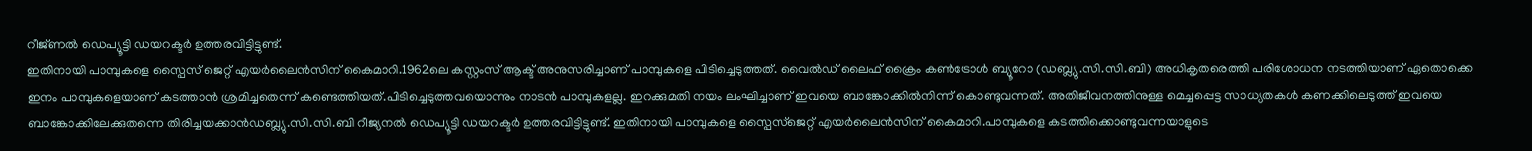റീജ്ണൽ ഡെപ്യൂട്ടി ഡയറക്ടർ ഉത്തരവിട്ടിട്ടുണ്ട്.
ഇതിനായി പാമ്പുകളെ സ്പൈസ് ജെറ്റ് എയർലൈൻസിന് കൈമാറി.1962ലെ കസ്റ്റംസ് ആക്ട് അനുസരിച്ചാണ് പാമ്പുകളെ പിടിച്ചെടുത്തത്. വൈൽഡ് ലൈഫ് ക്രൈം കൺട്രോൾ ബ്യൂറോ (ഡബ്ല്യു.സി.സി.ബി) അധികൃതരെത്തി പരിശോധന നടത്തിയാണ് ഏതൊക്കെ ഇനം പാമ്പുകളെയാണ് കടത്താൻ ശ്രമിച്ചതെന്ന് കണ്ടെത്തിയത്.പിടിച്ചെടുത്തവയൊന്നും നാടൻ പാമ്പുകളല്ല. ഇറക്കുമതി നയം ലംഘിച്ചാണ് ഇവയെ ബാങ്കോക്കിൽനിന്ന് കൊണ്ടുവന്നത്. അതിജീവനത്തിനുള്ള മെച്ചപ്പെട്ട സാധ്യതകൾ കണക്കിലെടുത്ത് ഇവയെ ബാങ്കോക്കിലേക്കുതന്നെ തിരിച്ചയക്കാൻഡബ്ല്യു.സി.സി.ബി റീജ്യനൽ ഡെപ്യൂട്ടി ഡയറക്ടർ ഉത്തരവിട്ടിട്ടുണ്ട്. ഇതിനായി പാമ്പുകളെ സ്പൈസ്ജെറ്റ് എയർലൈൻസിന് കൈമാറി.പാമ്പുകളെ കടത്തിക്കൊണ്ടുവന്നയാളുടെ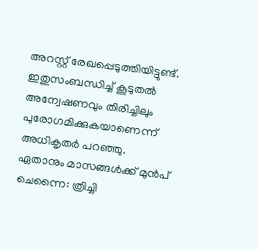അറസ്റ്റ് രേഖപ്പെടുത്തിയിട്ടുണ്ട്. ഇതുസംബന്ധിച്ച് കൂടുതൽ അന്വേഷണവും തിരിച്ചിലും പുരോഗമിക്കുകയാണെന്ന് അധികൃതർ പറഞ്ഞു.
ഏതാനും മാസങ്ങൾക്ക് മുൻപ് ചെന്നൈ: ത്രിച്ചി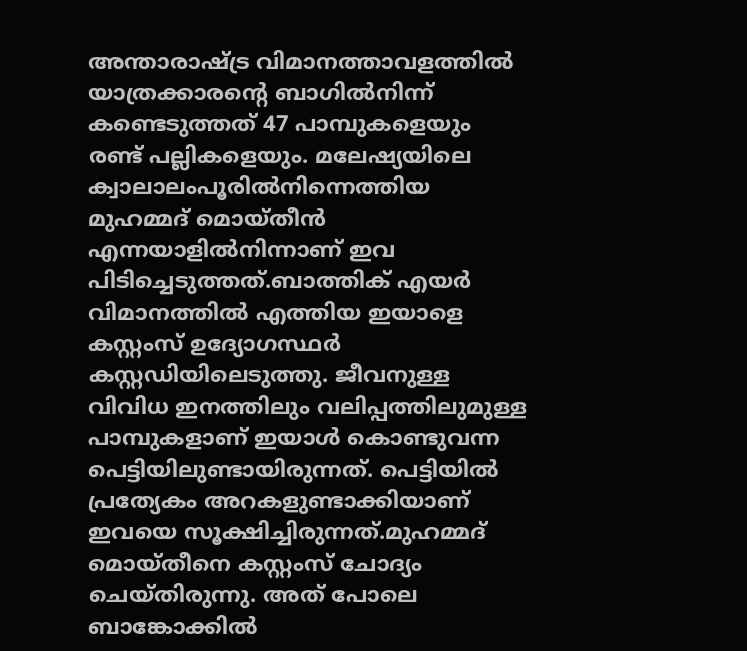അന്താരാഷ്ട്ര വിമാനത്താവളത്തിൽ യാത്രക്കാരന്റെ ബാഗിൽനിന്ന് കണ്ടെടുത്തത് 47 പാമ്പുകളെയും രണ്ട് പല്ലികളെയും. മലേഷ്യയിലെ ക്വാലാലംപൂരിൽനിന്നെത്തിയ മുഹമ്മദ് മൊയ്തീൻ എന്നയാളിൽനിന്നാണ് ഇവ പിടിച്ചെടുത്തത്.ബാത്തിക് എയർ വിമാനത്തിൽ എത്തിയ ഇയാളെ കസ്റ്റംസ് ഉദ്യോഗസ്ഥർ കസ്റ്റഡിയിലെടുത്തു. ജീവനുള്ള വിവിധ ഇനത്തിലും വലിപ്പത്തിലുമുള്ള പാമ്പുകളാണ് ഇയാൾ കൊണ്ടുവന്ന പെട്ടിയിലുണ്ടായിരുന്നത്. പെട്ടിയിൽ പ്രത്യേകം അറകളുണ്ടാക്കിയാണ് ഇവയെ സൂക്ഷിച്ചിരുന്നത്.മുഹമ്മദ് മൊയ്തീനെ കസ്റ്റംസ് ചോദ്യം ചെയ്തിരുന്നു. അത് പോലെ ബാങ്കോക്കിൽ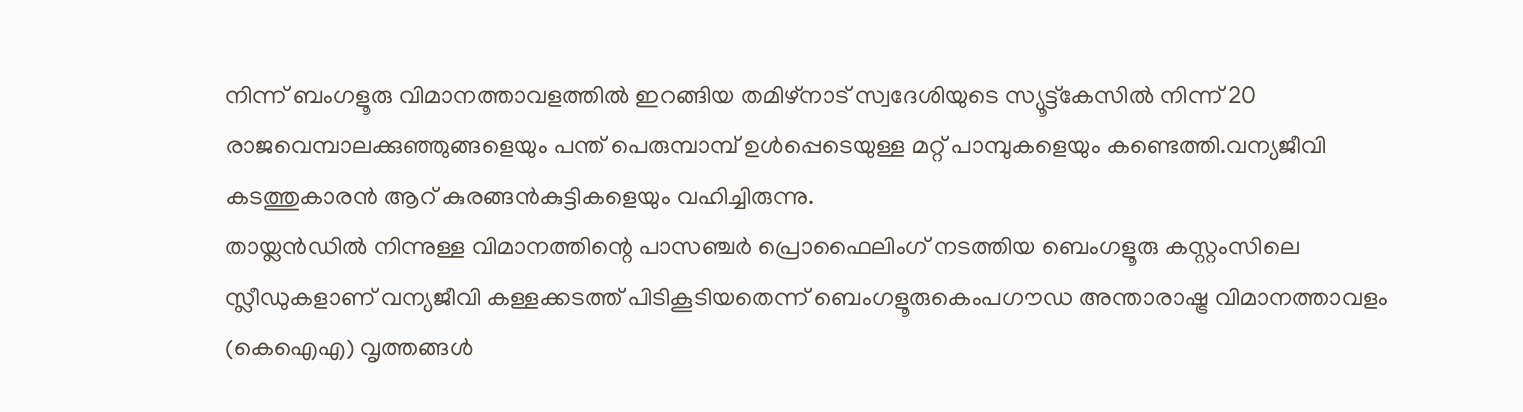നിന്ന് ബംഗളൂരു വിമാനത്താവളത്തിൽ ഇറങ്ങിയ തമിഴ്നാട് സ്വദേശിയുടെ സ്യൂട്ട്കേസിൽ നിന്ന് 20 രാജവെമ്പാലക്കുഞ്ഞുങ്ങളെയും പന്ത് പെരുമ്പാമ്പ് ഉൾപ്പെടെയുള്ള മറ്റ് പാമ്പുകളെയും കണ്ടെത്തി.വന്യജീവി കടത്തുകാരൻ ആറ് കുരങ്ങൻകുട്ടികളെയും വഹിച്ചിരുന്നു.
തായ്ലൻഡിൽ നിന്നുള്ള വിമാനത്തിന്റെ പാസഞ്ചർ പ്രൊഫൈലിംഗ് നടത്തിയ ബെംഗളൂരു കസ്റ്റംസിലെ സ്ലീഡുകളാണ് വന്യജീവി കള്ളക്കടത്ത് പിടികൂടിയതെന്ന് ബെംഗളൂരുകെംപഗൗഡ അന്താരാഷ്ട്ര വിമാനത്താവളം (കെഐഎ) വൃത്തങ്ങൾ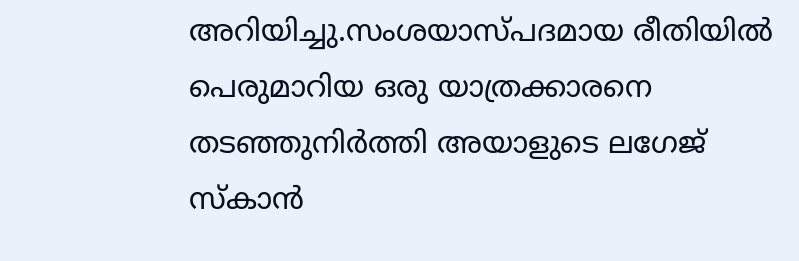അറിയിച്ചു.സംശയാസ്പദമായ രീതിയിൽ പെരുമാറിയ ഒരു യാത്രക്കാരനെ തടഞ്ഞുനിർത്തി അയാളുടെ ലഗേജ് സ്കാൻ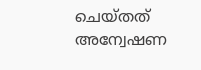ചെയ്തത് അന്വേഷണ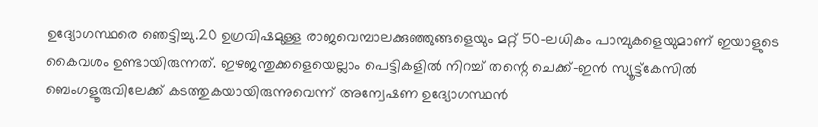ഉദ്യോഗസ്ഥരെ ഞെട്ടിച്ചു.20 ഉഗ്രവിഷമുള്ള രാജവെമ്പാലക്കുഞ്ഞുങ്ങളെയും മറ്റ് 50-ലധികം പാമ്പുകളെയുമാണ് ഇയാളുടെ കൈവശം ഉണ്ടായിരുന്നത്. ഇഴജന്തുക്കളെയെല്ലാം പെട്ടികളിൽ നിറച്ച് തന്റെ ചെക്ക്-ഇൻ സ്യൂട്ട്കേസിൽ ബെംഗളൂരുവിലേക്ക് കടത്തുകയായിരുന്നുവെന്ന് അന്വേഷണ ഉദ്യോഗസ്ഥൻ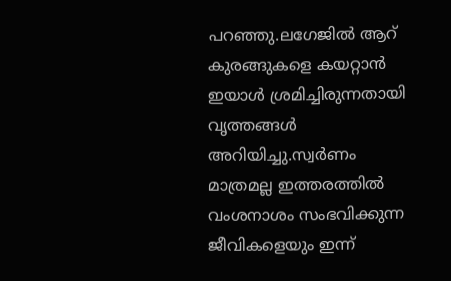പറഞ്ഞു.ലഗേജിൽ ആറ് കുരങ്ങുകളെ കയറ്റാൻ ഇയാൾ ശ്രമിച്ചിരുന്നതായി വൃത്തങ്ങൾ അറിയിച്ചു.സ്വർണം മാത്രമല്ല ഇത്തരത്തിൽ വംശനാശം സംഭവിക്കുന്ന ജീവികളെയും ഇന്ന്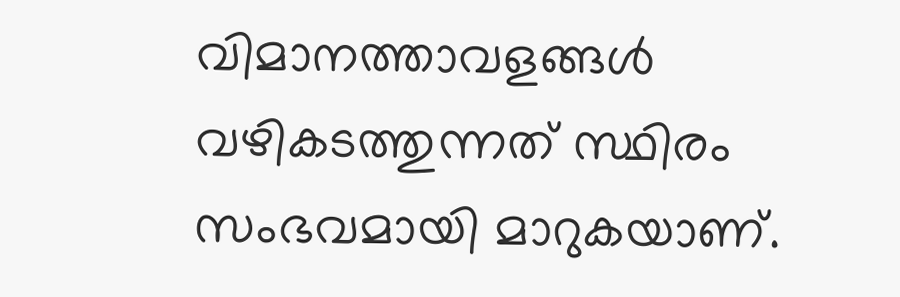വിമാനത്താവളങ്ങൾ വഴികടത്തുന്നത് സ്ഥിരം സംഭവമായി മാറുകയാണ്.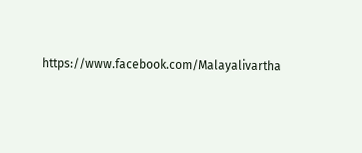https://www.facebook.com/Malayalivartha